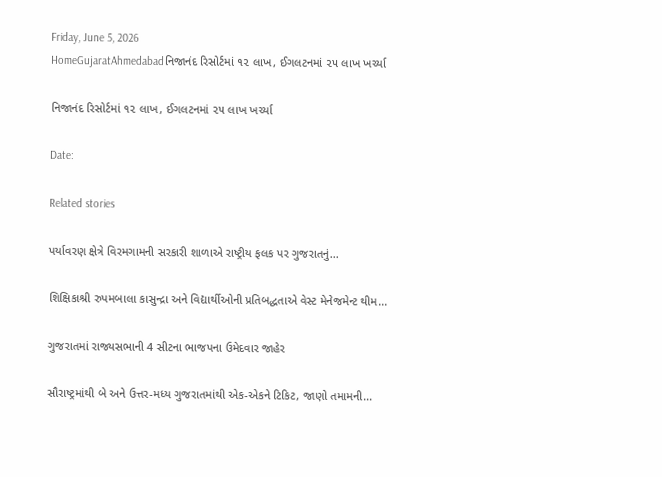Friday, June 5, 2026
HomeGujaratAhmedabadનિજાનંદ રિસોર્ટમાં ૧૨ લાખ, ઈગલટનમાં ૨૫ લાખ ખર્ચ્યા

નિજાનંદ રિસોર્ટમાં ૧૨ લાખ, ઈગલટનમાં ૨૫ લાખ ખર્ચ્યા

Date:

Related stories

પર્યાવરણ ક્ષેત્રે વિરમગામની સરકારી શાળાએ રાષ્ટ્રીય ફલક પર ગુજરાતનું...

શિક્ષિકાશ્રી રુપમબાલા કાસુન્દ્રા અને વિદ્યાર્થીઓની પ્રતિબદ્ધતાએ વેસ્ટ મેનેજમેન્ટ થીમ...

ગુજરાતમાં રાજ્યસભાની 4 સીટના ભાજપના ઉમેદવાર જાહેર

સૌરાષ્ટ્રમાંથી બે અને ઉત્તર-મધ્ય ગુજરાતમાંથી એક-એકને ટિકિટ, જાણો તમામની...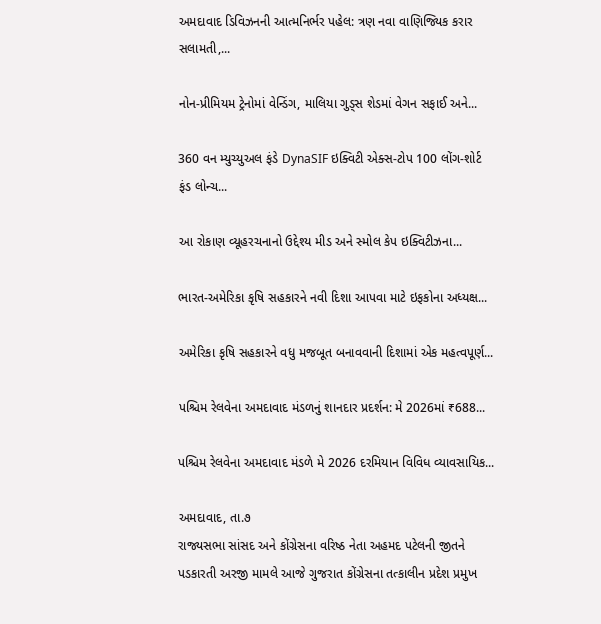અમદાવાદ ડિવિઝનની આત્મનિર્ભર પહેલ: ત્રણ નવા વાણિજ્યિક કરાર સલામતી,...

નોન-પ્રીમિયમ ટ્રેનોમાં વેન્ડિંગ, માલિયા ગુડ્સ શેડમાં વેગન સફાઈ અને...

360 વન મ્યુચ્યુઅલ ફંડે DynaSIF ઇક્વિટી એક્સ-ટોપ 100 લોંગ-શોર્ટ ફંડ લોન્ચ...

આ રોકાણ વ્યૂહરચનાનો ઉદ્દેશ્ય મીડ અને સ્મોલ કેપ ઇક્વિટીઝના...

ભારત-અમેરિકા કૃષિ સહકારને નવી દિશા આપવા માટે ઇફકોના અધ્યક્ષ...

અમેરિકા કૃષિ સહકારને વધુ મજબૂત બનાવવાની દિશામાં એક મહત્વપૂર્ણ...

પશ્ચિમ રેલવેના અમદાવાદ મંડળનું શાનદાર પ્રદર્શન: મે 2026માં ₹688...

પશ્ચિમ રેલવેના અમદાવાદ મંડળે મે 2026 દરમિયાન વિવિધ વ્યાવસાયિક...

અમદાવાદ, તા.૭
રાજ્યસભા સાંસદ અને કોંગ્રેસના વરિષ્ઠ નેતા અહમદ પટેલની જીતને પડકારતી અરજી મામલે આજે ગુજરાત કોંગ્રેસના તત્કાલીન પ્રદેશ પ્રમુખ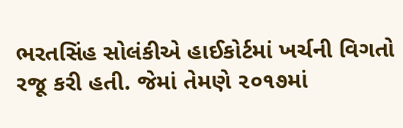ભરતસિંહ સોલંકીએ હાઈકોર્ટમાં ખર્ચની વિગતો રજૂ કરી હતી. જેમાં તેમણે ૨૦૧૭માં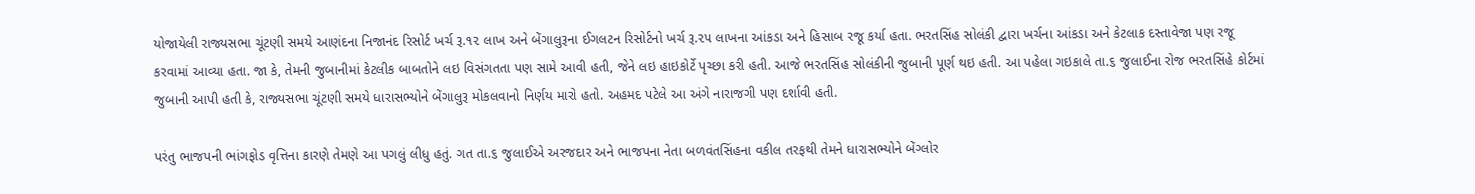યોજાયેલી રાજ્યસભા ચૂંટણી સમયે આણંદના નિજાનંદ રિસોર્ટ ખર્ચ રૂ.૧૨ લાખ અને બેંગાલુરૂના ઈગલટન રિસોર્ટનો ખર્ચ રૂ.૨૫ લાખના આંકડા અને હિસાબ રજૂ કર્યા હતા. ભરતસિંહ સોલંકી દ્વારા ખર્ચના આંકડા અને કેટલાક દસ્તાવેજા પણ રજૂ કરવામાં આવ્યા હતા. જા કે, તેમની જુબાનીમાં કેટલીક બાબતોને લઇ વિસંગતતા પણ સામે આવી હતી, જેને લઇ હાઇકોર્ટે પૃચ્છા કરી હતી. આજે ભરતસિંહ સોલંકીની જુબાની પૂર્ણ થઇ હતી. આ પહેલા ગઇકાલે તા.૬ જુલાઈના રોજ ભરતસિંહે કોર્ટમાં જુબાની આપી હતી કે, રાજ્યસભા ચૂંટણી સમયે ધારાસભ્યોને બેંગાલુરૂ મોકલવાનો નિર્ણય મારો હતો. અહમદ પટેલે આ અંગે નારાજગી પણ દર્શાવી હતી.

પરંતુ ભાજપની ભાંગફોડ વૃત્તિના કારણે તેમણે આ પગલું લીધુ હતું. ગત તા.૬ જુલાઈએ અરજદાર અને ભાજપના નેતા બળવંતસિંહના વકીલ તરફથી તેમને ધારાસભ્યોને બેંગ્લોર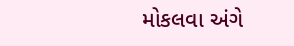મોકલવા અંગે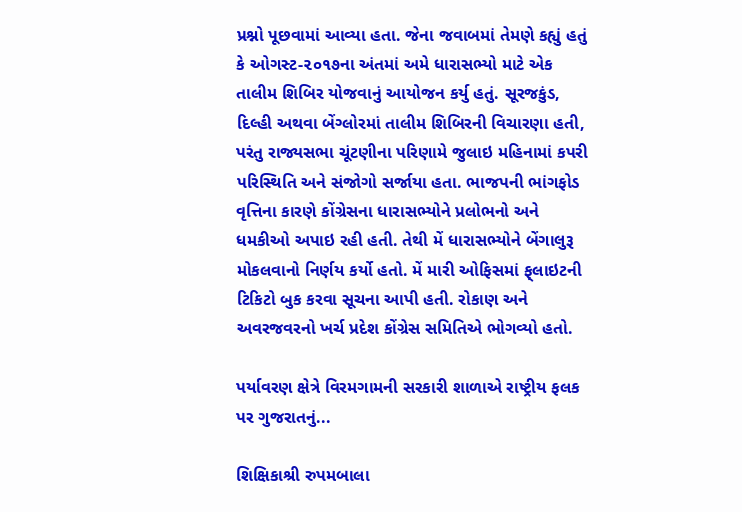પ્રશ્નો પૂછવામાં આવ્યા હતા. જેના જવાબમાં તેમણે કહ્યું હતું કે ઓગસ્ટ-૨૦૧૭ના અંતમાં અમે ધારાસભ્યો માટે એક તાલીમ શિબિર યોજવાનું આયોજન કર્યુ હતું. સૂરજકુંડ, દિલ્હી અથવા બેંગ્લોરમાં તાલીમ શિબિરની વિચારણા હતી, પરંતુ રાજ્યસભા ચૂંટણીના પરિણામે જુલાઇ મહિનામાં કપરી પરિસ્થિતિ અને સંજોગો સર્જાયા હતા. ભાજપની ભાંગફોડ વૃત્તિના કારણે કોંગ્રેસના ધારાસભ્યોને પ્રલોભનો અને ધમકીઓ અપાઇ રહી હતી. તેથી મેં ધારાસભ્યોને બેંગાલુરૂ મોકલવાનો નિર્ણય કર્યો હતો. મેં મારી ઓફિસમાં ફ્‌લાઇટની ટિકિટો બુક કરવા સૂચના આપી હતી. રોકાણ અને અવરજવરનો ખર્ચ પ્રદેશ કોંગ્રેસ સમિતિએ ભોગવ્યો હતો.

પર્યાવરણ ક્ષેત્રે વિરમગામની સરકારી શાળાએ રાષ્ટ્રીય ફલક પર ગુજરાતનું...

શિક્ષિકાશ્રી રુપમબાલા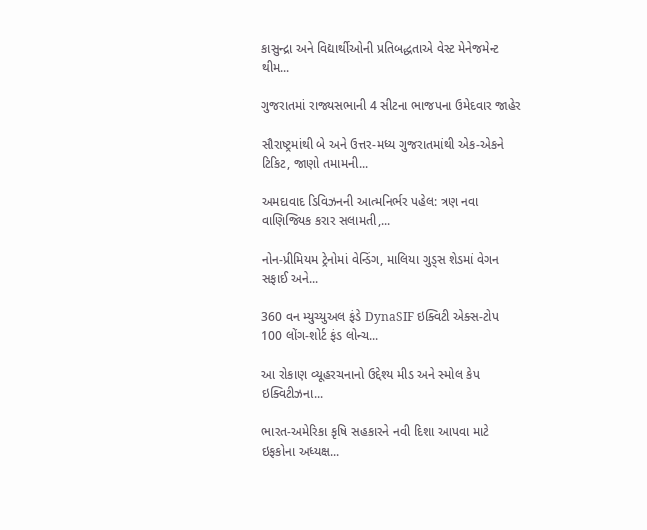કાસુન્દ્રા અને વિદ્યાર્થીઓની પ્રતિબદ્ધતાએ વેસ્ટ મેનેજમેન્ટ થીમ...

ગુજરાતમાં રાજ્યસભાની 4 સીટના ભાજપના ઉમેદવાર જાહેર

સૌરાષ્ટ્રમાંથી બે અને ઉત્તર-મધ્ય ગુજરાતમાંથી એક-એકને ટિકિટ, જાણો તમામની...

અમદાવાદ ડિવિઝનની આત્મનિર્ભર પહેલ: ત્રણ નવા વાણિજ્યિક કરાર સલામતી,...

નોન-પ્રીમિયમ ટ્રેનોમાં વેન્ડિંગ, માલિયા ગુડ્સ શેડમાં વેગન સફાઈ અને...

360 વન મ્યુચ્યુઅલ ફંડે DynaSIF ઇક્વિટી એક્સ-ટોપ 100 લોંગ-શોર્ટ ફંડ લોન્ચ...

આ રોકાણ વ્યૂહરચનાનો ઉદ્દેશ્ય મીડ અને સ્મોલ કેપ ઇક્વિટીઝના...

ભારત-અમેરિકા કૃષિ સહકારને નવી દિશા આપવા માટે ઇફકોના અધ્યક્ષ...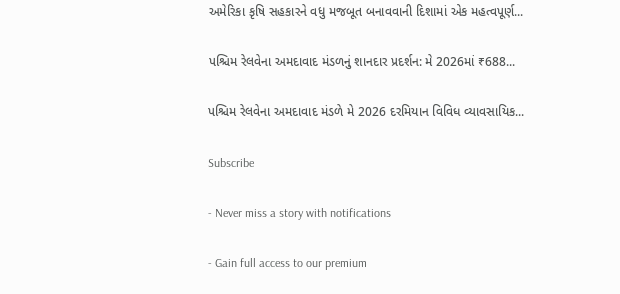અમેરિકા કૃષિ સહકારને વધુ મજબૂત બનાવવાની દિશામાં એક મહત્વપૂર્ણ...

પશ્ચિમ રેલવેના અમદાવાદ મંડળનું શાનદાર પ્રદર્શન: મે 2026માં ₹688...

પશ્ચિમ રેલવેના અમદાવાદ મંડળે મે 2026 દરમિયાન વિવિધ વ્યાવસાયિક...

Subscribe

- Never miss a story with notifications

- Gain full access to our premium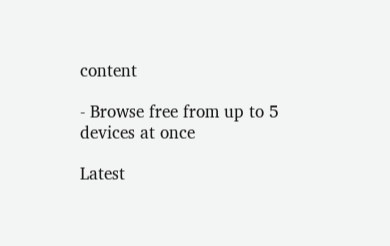content

- Browse free from up to 5 devices at once

Latest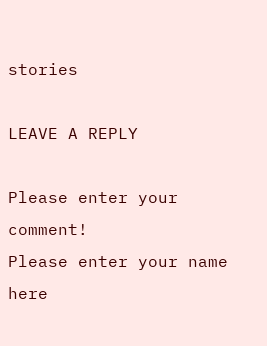stories

LEAVE A REPLY

Please enter your comment!
Please enter your name here